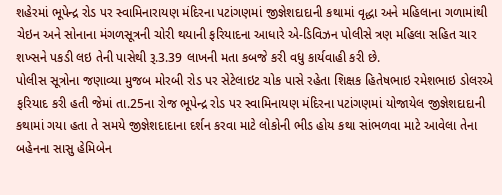શહેરમાં ભૂપેન્દ્ર રોડ પર સ્વામિનારાયણ મંદિરના પટાંગણમાં જીજ્ઞેશદાદાની કથામાં વૃદ્ધા અને મહિલાના ગળામાંથી ચેઇન અને સોનાના મંગળસૂત્રની ચોરી થયાની ફરિયાદના આધારે એ-ડિવિઝન પોલીસે ત્રણ મહિલા સહિત ચાર શખ્સને પકડી લઇ તેની પાસેથી રૂ.3.39 લાખની મતા કબજે કરી વધુ કાર્યવાહી કરી છે.
પોલીસ સૂત્રોના જણાવ્યા મુજબ મોરબી રોડ પર સેટેલાઇટ ચોક પાસે રહેતા શિક્ષક હિતેષભાઇ રમેશભાઇ ડોલરએ ફરિયાદ કરી હતી જેમાં તા.25ના રોજ ભૂપેન્દ્ર રોડ પર સ્વામિનાયણ મંદિરના પટાંગણમાં યોજાયેલ જીજ્ઞેશદાદાની કથામાં ગયા હતા તે સમયે જીજ્ઞેશદાદાના દર્શન કરવા માટે લોકોની ભીડ હોય કથા સાંભળવા માટે આવેલા તેના બહેનના સાસુ હેમિબેન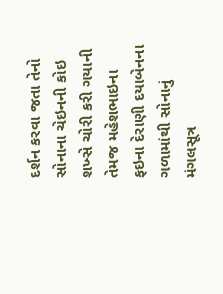દર્શન કરવા જતા તેનો સોનાના ચેઇનની કોઇ શખ્સે ચોરી કરી ગયાની તેમજ મહેશભાઇના ફઇના દેરાણી દયાબેનના ગળામાંથી સોનાનું મંગલસૂત્ર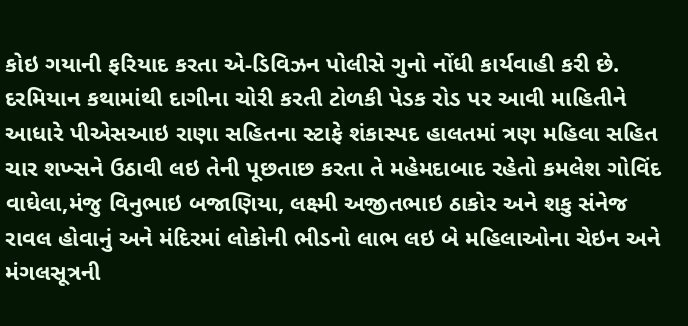કોઇ ગયાની ફરિયાદ કરતા એ-ડિવિઝન પોલીસે ગુનો નોંધી કાર્યવાહી કરી છે.
દરમિયાન કથામાંથી દાગીના ચોરી કરતી ટોળકી પેડક રોડ પર આવી માહિતીને આધારે પીએસઆઇ રાણા સહિતના સ્ટાફે શંકાસ્પદ હાલતમાં ત્રણ મહિલા સહિત ચાર શખ્સને ઉઠાવી લઇ તેની પૂછતાછ કરતા તે મહેમદાબાદ રહેતો કમલેશ ગોવિંદ વાઘેલા,મંજુ વિનુભાઇ બજાણિયા, લક્ષ્મી અજીતભાઇ ઠાકોર અને શકુ સંનેજ રાવલ હોવાનું અને મંદિરમાં લોકોની ભીડનો લાભ લઇ બે મહિલાઓના ચેઇન અને મંગલસૂત્રની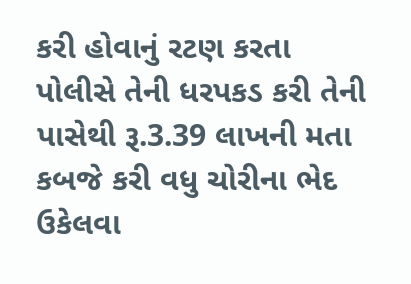કરી હોવાનું રટણ કરતા પોલીસે તેની ધરપકડ કરી તેની પાસેથી રૂ.3.39 લાખની મતા કબજે કરી વધુ ચોરીના ભેદ ઉકેલવા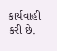કાર્યવાહી કરી છે.